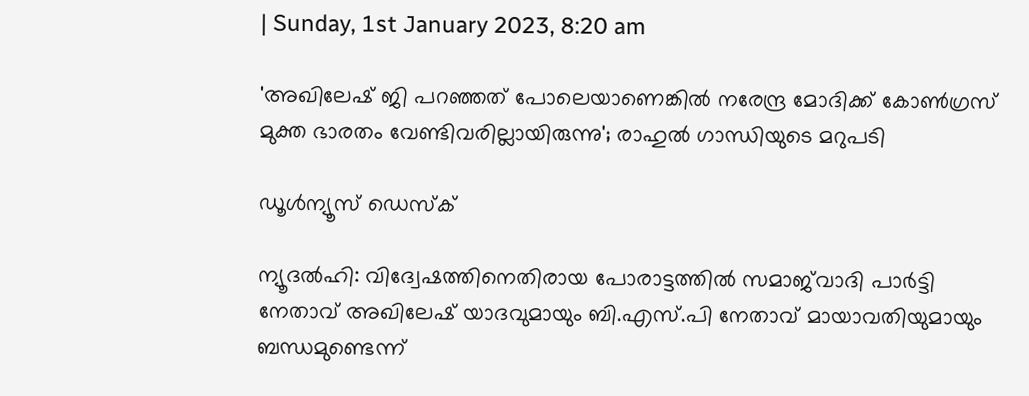| Sunday, 1st January 2023, 8:20 am

'അഖിലേഷ് ജി പറഞ്ഞത് പോലെയാണെങ്കില്‍ നരേന്ദ്ര മോദിക്ക് കോണ്‍ഗ്രസ് മുക്ത ഭാരതം വേണ്ടിവരില്ലായിരുന്നു'; രാഹുല്‍ ഗാന്ധിയുടെ മറുപടി

ഡൂള്‍ന്യൂസ് ഡെസ്‌ക്

ന്യൂദല്‍ഹി: വിദ്വേഷത്തിനെതിരായ പോരാട്ടത്തില്‍ സമാജ്‌വാദി പാര്‍ട്ടി നേതാവ് അഖിലേഷ് യാദവുമായും ബി.എസ്.പി നേതാവ് മായാവതിയുമായും ബന്ധമുണ്ടെന്ന്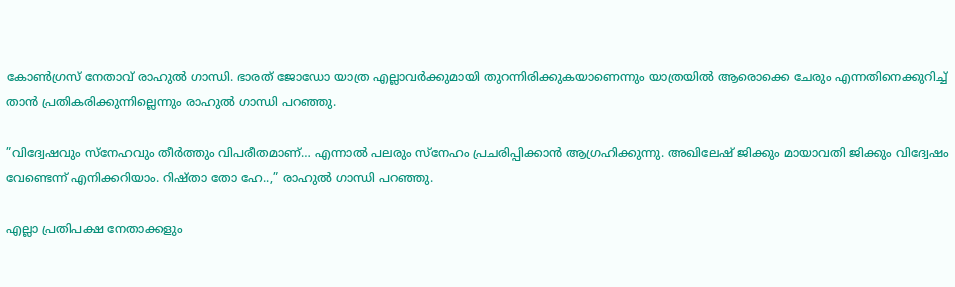കോണ്‍ഗ്രസ് നേതാവ് രാഹുല്‍ ഗാന്ധി. ഭാരത് ജോഡോ യാത്ര എല്ലാവര്‍ക്കുമായി തുറന്നിരിക്കുകയാണെന്നും യാത്രയില്‍ ആരൊക്കെ ചേരും എന്നതിനെക്കുറിച്ച് താന്‍ പ്രതികരിക്കുന്നില്ലെന്നും രാഹുല്‍ ഗാന്ധി പറഞ്ഞു.

”വിദ്വേഷവും സ്‌നേഹവും തീര്‍ത്തും വിപരീതമാണ്… എന്നാല്‍ പലരും സ്‌നേഹം പ്രചരിപ്പിക്കാന്‍ ആഗ്രഹിക്കുന്നു. അഖിലേഷ് ജിക്കും മായാവതി ജിക്കും വിദ്വേഷം വേണ്ടെന്ന് എനിക്കറിയാം. റിഷ്താ തോ ഹേ..,” രാഹുല്‍ ഗാന്ധി പറഞ്ഞു.

എല്ലാ പ്രതിപക്ഷ നേതാക്കളും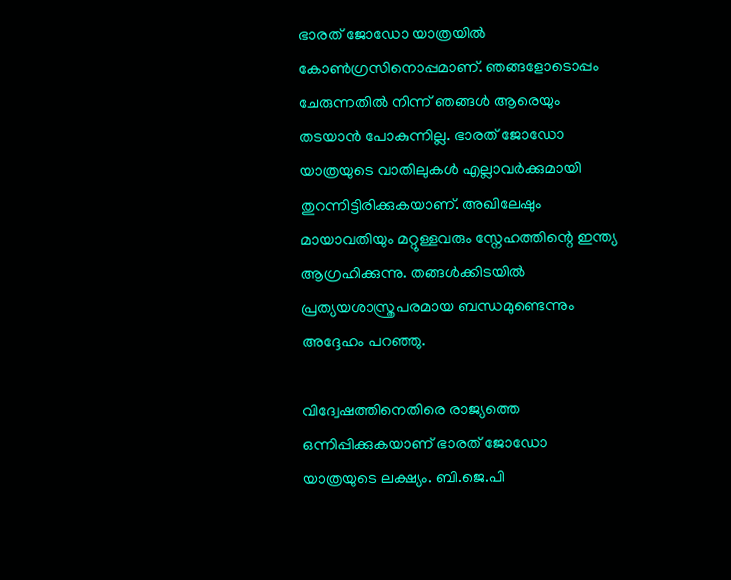ഭാരത് ജോഡോ യാത്രയില്‍ കോണ്‍ഗ്രസിനൊപ്പമാണ്. ഞങ്ങളോടൊപ്പം ചേരുന്നതില്‍ നിന്ന് ഞങ്ങള്‍ ആരെയും തടയാന്‍ പോകുന്നില്ല. ഭാരത് ജോഡോ യാത്രയുടെ വാതിലുകള്‍ എല്ലാവര്‍ക്കുമായി തുറന്നിട്ടിരിക്കുകയാണ്. അഖിലേഷും മായാവതിയും മറ്റുള്ളവരും സ്നേഹത്തിന്റെ ഇന്ത്യ ആഗ്രഹിക്കുന്നു. തങ്ങള്‍ക്കിടയില്‍ പ്രത്യയശാസ്ത്രപരമായ ബന്ധമുണ്ടെന്നും അദ്ദേഹം പറഞ്ഞു.

വിദ്വേഷത്തിനെതിരെ രാജ്യത്തെ ഒന്നിപ്പിക്കുകയാണ് ഭാരത് ജോഡോ യാത്രയുടെ ലക്ഷ്യം. ബി.ജെ.പി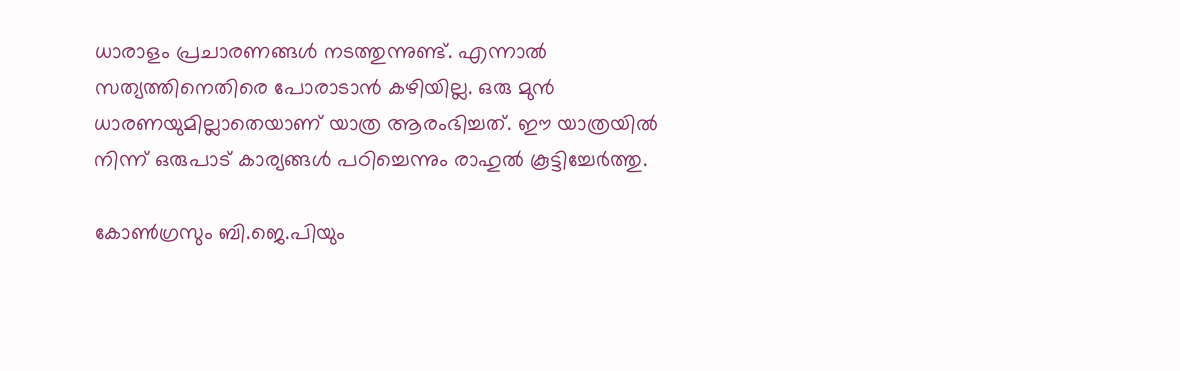ധാരാളം പ്രചാരണങ്ങള്‍ നടത്തുന്നുണ്ട്. എന്നാല്‍ സത്യത്തിനെതിരെ പോരാടാന്‍ കഴിയില്ല. ഒരു മുന്‍ ധാരണയുമില്ലാതെയാണ് യാത്ര ആരംഭിച്ചത്. ഈ യാത്രയില്‍ നിന്ന് ഒരുപാട് കാര്യങ്ങള്‍ പഠിച്ചെന്നും രാഹുല്‍ കൂട്ടിച്ചേര്‍ത്തു.

കോണ്‍ഗ്രസും ബി.ജെ.പിയും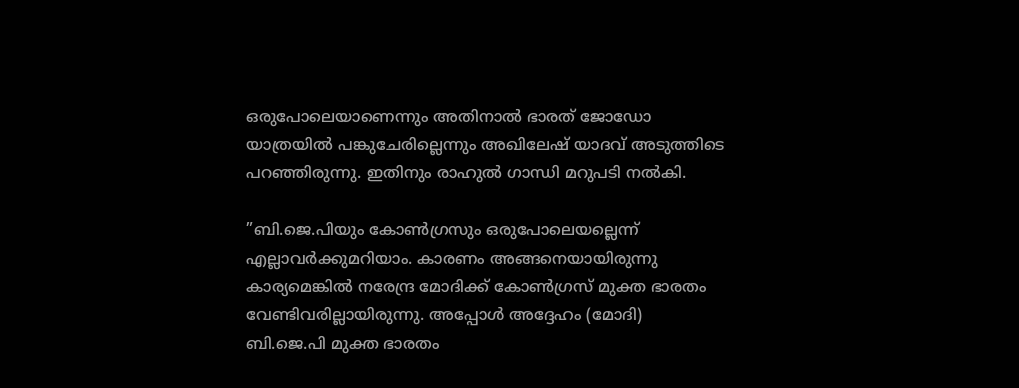ഒരുപോലെയാണെന്നും അതിനാല്‍ ഭാരത് ജോഡോ യാത്രയില്‍ പങ്കുചേരില്ലെന്നും അഖിലേഷ് യാദവ് അടുത്തിടെ പറഞ്ഞിരുന്നു. ഇതിനും രാഹുല്‍ ഗാന്ധി മറുപടി നല്‍കി.

”ബി.ജെ.പിയും കോണ്‍ഗ്രസും ഒരുപോലെയല്ലെന്ന് എല്ലാവര്‍ക്കുമറിയാം. കാരണം അങ്ങനെയായിരുന്നു കാര്യമെങ്കില്‍ നരേന്ദ്ര മോദിക്ക് കോണ്‍ഗ്രസ് മുക്ത ഭാരതം വേണ്ടിവരില്ലായിരുന്നു. അപ്പോള്‍ അദ്ദേഹം (മോദി) ബി.ജെ.പി മുക്ത ഭാരതം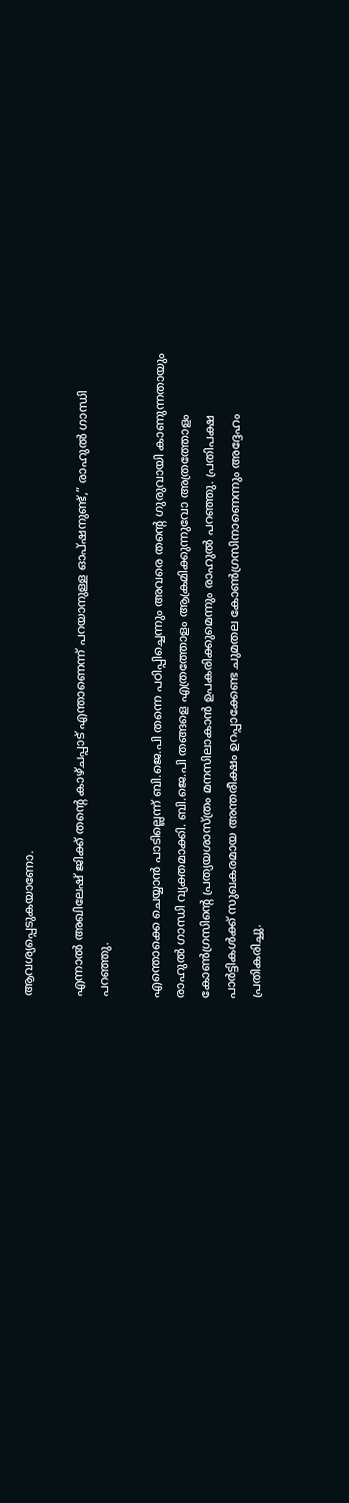ആവശ്യപ്പെടുകയാണോ.

എന്നാല്‍ അഖിലേഷ് ജിക്ക് തന്റെ കാഴ്ചപ്പാട് എന്താണെന്ന് പറയാനുള്ള ഓപ്ഷനുണ്ട്,” രാഹുല്‍ ഗാന്ധി പറഞ്ഞു.

എന്തൊക്കെ ചെയ്യാന്‍ പാടില്ലെന്ന് ബി.ജെ.പി തന്നെ പഠിപ്പിച്ചെന്നും അവരെ തന്റെ ഗുരുവായി കാണുന്നതായും രാഹുല്‍ ഗാന്ധി വ്യക്തമാക്കി. ബി.ജെ.പി തങ്ങളെ എത്രത്തോളം ആക്രമിക്കുന്നുവോ അത്രത്തോളം കോണ്‍ഗ്രസിന്റെ പ്രത്യയശാസ്ത്രം മനസിലാകാന്‍ ഉപകരിക്കുമെന്നും രാഹുല്‍ പറഞ്ഞു. പ്രതിപക്ഷ പാര്‍ട്ടികള്‍ക്ക് സുഖകരമായ അന്തരീക്ഷം ഉറപ്പാക്കേണ്ട ചുമതല കോണ്‍ഗ്രസിനാണെന്നും അദ്ദേഹം പ്രതികരിച്ചു.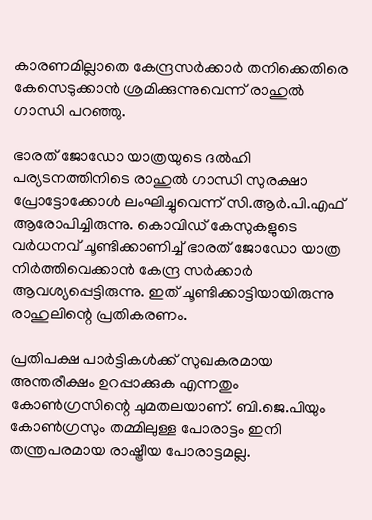കാരണമില്ലാതെ കേന്ദ്രസര്‍ക്കാര്‍ തനിക്കെതിരെ കേസെടുക്കാന്‍ ശ്രമിക്കുന്നുവെന്ന് രാഹുല്‍ ഗാന്ധി പറഞ്ഞു.

ഭാരത് ജോഡോ യാത്രയുടെ ദല്‍ഹി പര്യടനത്തിനിടെ രാഹുല്‍ ഗാന്ധി സുരക്ഷാ പ്രോട്ടോക്കോള്‍ ലംഘിച്ചുവെന്ന് സി.ആര്‍.പി.എഫ് ആരോപിച്ചിരുന്നു. കൊവിഡ് കേസുകളുടെ വര്‍ധനവ് ചൂണ്ടിക്കാണിച്ച് ഭാരത് ജോഡോ യാത്ര നിര്‍ത്തിവെക്കാന്‍ കേന്ദ്ര സര്‍ക്കാര്‍ ആവശ്യപ്പെട്ടിരുന്നു. ഇത് ചൂണ്ടിക്കാട്ടിയായിരുന്നു രാഹുലിന്റെ പ്രതികരണം.

പ്രതിപക്ഷ പാര്‍ട്ടികള്‍ക്ക് സുഖകരമായ അന്തരീക്ഷം ഉറപ്പാക്കുക എന്നതും കോണ്‍ഗ്രസിന്റെ ചുമതലയാണ്. ബി.ജെ.പിയും കോണ്‍ഗ്രസും തമ്മിലുള്ള പോരാട്ടം ഇനി തന്ത്രപരമായ രാഷ്ട്രീയ പോരാട്ടമല്ല.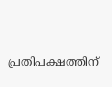പ്രതിപക്ഷത്തിന്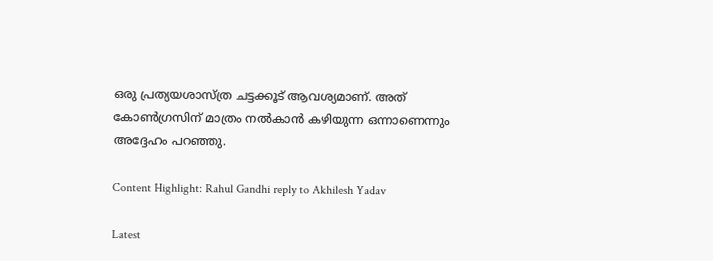ഒരു പ്രത്യയശാസ്ത്ര ചട്ടക്കൂട് ആവശ്യമാണ്. അത് കോണ്‍ഗ്രസിന് മാത്രം നല്‍കാന്‍ കഴിയുന്ന ഒന്നാണെന്നും അദ്ദേഹം പറഞ്ഞു.

Content Highlight: Rahul Gandhi reply to Akhilesh Yadav

Latest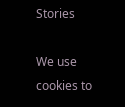Stories

We use cookies to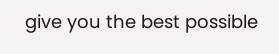give you the best possible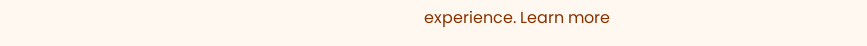experience. Learn more